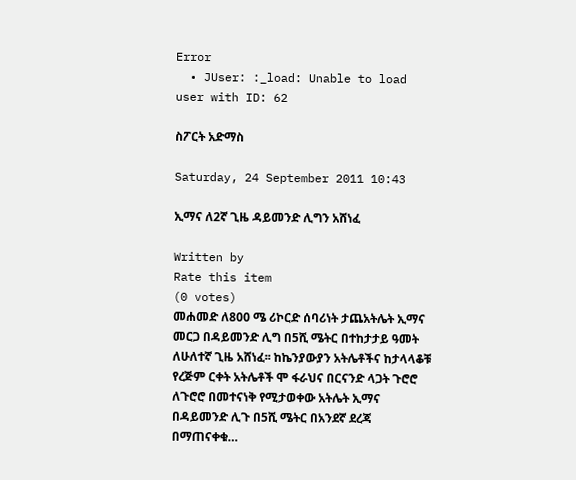Error
  • JUser: :_load: Unable to load user with ID: 62

ስፖርት አድማስ

Saturday, 24 September 2011 10:43

ኢማና ለ2ኛ ጊዜ ዳይመንድ ሊግን አሸነፈ

Written by
Rate this item
(0 votes)
መሐመድ ለ800 ሜ ሪኮርድ ሰባሪነት ታጨአትሌት ኢማና መርጋ በዳይመንድ ሊግ በ5ሺ ሜትር በተከታታይ ዓመት ለሁለተኛ ጊዜ አሸነፈ፡፡ ከኬንያውያን አትሌቶችና ከታላላቆቹ የረጅም ርቀት አትሌቶች ሞ ፋራህና በርናንድ ላጋት ጉሮሮ ለጉሮሮ በመተናነቅ የሚታወቀው አትሌት ኢማና በዳይመንድ ሊጉ በ5ሺ ሜትር በአንደኛ ደረጃ በማጠናቀቁ…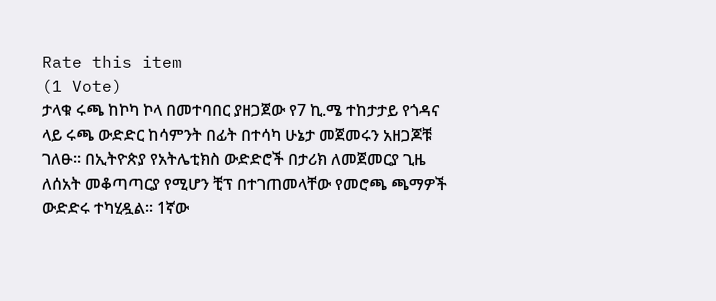Rate this item
(1 Vote)
ታላቁ ሩጫ ከኮካ ኮላ በመተባበር ያዘጋጀው የ7 ኪ.ሜ ተከታታይ የጎዳና ላይ ሩጫ ውድድር ከሳምንት በፊት በተሳካ ሁኔታ መጀመሩን አዘጋጆቹ ገለፁ፡፡ በኢትዮጵያ የአትሌቲክስ ውድድሮች በታሪክ ለመጀመርያ ጊዜ ለሰአት መቆጣጣርያ የሚሆን ቺፕ በተገጠመላቸው የመሮጫ ጫማዎች ውድድሩ ተካሂዷል፡፡ 1ኛው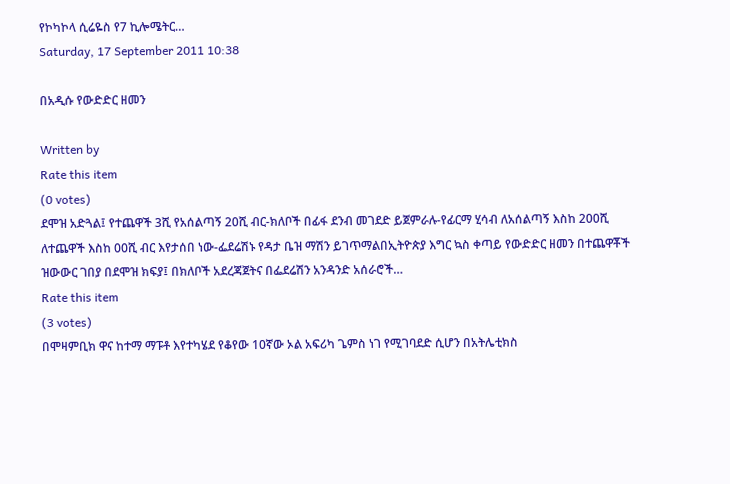የኮካኮላ ሲሬዬስ የ7 ኪሎሜትር…
Saturday, 17 September 2011 10:38

በአዲሱ የውድድር ዘመን

Written by
Rate this item
(0 votes)
ደሞዝ አድጓል፤ የተጨዋች 3ሺ የአሰልጣኝ 20ሺ ብር-ክለቦች በፊፋ ደንብ መገደድ ይጀምራሉ-የፊርማ ሂሳብ ለአሰልጣኝ እስከ 200ሺ ለተጨዋች እስከ 00ሺ ብር እየታሰበ ነው-ፌደሬሽኑ የዳታ ቤዝ ማሽን ይገጥማልበኢትዮጵያ እግር ኳስ ቀጣይ የውድድር ዘመን በተጨዋቾች ዝውውር ገበያ በደሞዝ ክፍያ፤ በክለቦች አደረጃጀትና በፌደሬሽን አንዳንድ አሰራሮች…
Rate this item
(3 votes)
በሞዛምቢክ ዋና ከተማ ማፑቶ እየተካሄደ የቆየው 10ኛው ኦል አፍሪካ ጌምስ ነገ የሚገባደድ ሲሆን በአትሌቲክስ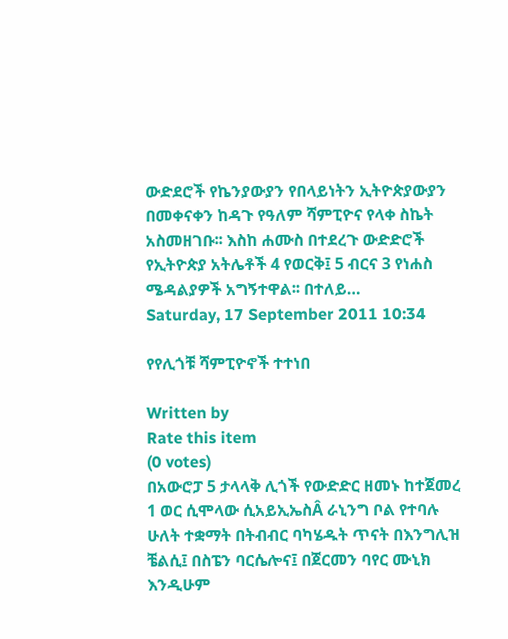ውድደሮች የኬንያውያን የበላይነትን ኢትዮጵያውያን በመቀናቀን ከዳጉ የዓለም ሻምፒዮና የላቀ ስኬት አስመዘገቡ፡፡ እስከ ሐሙስ በተደረጉ ውድድሮች የኢትዮጵያ አትሌቶች 4 የወርቅ፤ 5 ብርና 3 የነሐስ ሜዳልያዎች አግኝተዋል፡፡ በተለይ…
Saturday, 17 September 2011 10:34

የየሊጎቹ ሻምፒዮኖች ተተነበ

Written by
Rate this item
(0 votes)
በአውሮፓ 5 ታላላቅ ሊጎች የውድድር ዘመኑ ከተጀመረ 1 ወር ሲሞላው ሲአይኢኤስÂ ራኒንግ ቦል የተባሉ ሁለት ተቋማት በትብብር ባካሄዱት ጥናት በእንግሊዝ ቼልሲ፤ በስፔን ባርሴሎና፤ በጀርመን ባየር ሙኒክ እንዲሁም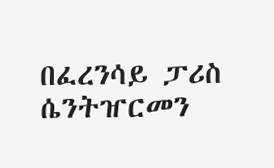በፈረንሳይ ፓሪስ ሴንትዠርመን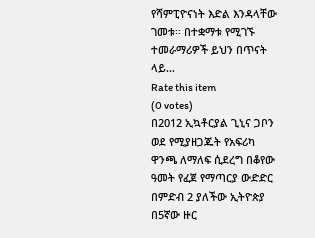የሻምፒዮናነት እድል እንዳላቸው ገመቱ፡፡ በተቋማቱ የሚገኙ ተመራማሪዎች ይህን በጥናት ላይ…
Rate this item
(0 votes)
በ2012 ኢኳቶርያል ጊኒና ጋቦን ወደ የሚያዘጋጁት የአፍሪካ ዋንጫ ለማለፍ ሲደረግ በቆየው ዓመት የፈጀ የማጣርያ ውድድር በምድብ 2 ያለችው ኢትዮጵያ በ5ኛው ዙር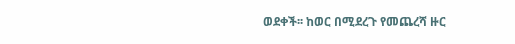ወደቀች፡፡ ከወር በሚደረጉ የመጨረሻ ዙር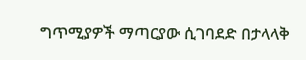ግጥሚያዎች ማጣርያው ሲገባደድ በታላላቅ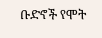ቡድኖች የሞት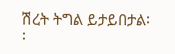ሽረት ትግል ይታይበታል፡፡